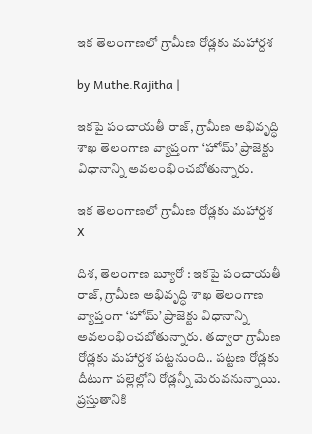ఇక తెలంగాణలో గ్రామీణ రోడ్లకు మహార్దశ

by Muthe.Rajitha |

ఇకపై పంచాయతీ రాజ్, గ్రామీణ అభివృద్ధి శాఖ తెలంగాణ వ్యాప్తంగా ‘హోమ్’ ప్రాజెక్టు విధానాన్ని అవలంభించబోతున్నారు.

ఇక తెలంగాణలో గ్రామీణ రోడ్లకు మహార్దశ
X

దిశ, తెలంగాణ బ్యూరో : ఇకపై పంచాయతీ రాజ్, గ్రామీణ అభివృద్ధి శాఖ తెలంగాణ వ్యాప్తంగా ‘హోమ్’ ప్రాజెక్టు విధానాన్ని అవలంభించబోతున్నారు. తద్వారా గ్రామీణ రోడ్లకు మహార్దశ పట్టనుంది.. పట్టణ రోడ్లకు దీటుగా పల్లెల్లోని రోడ్లన్నీ మెరువనున్నాయి. ప్రస్తుతానికి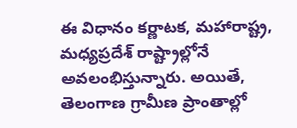ఈ విధానం కర్ణాటక, మహారాష్ట్ర, మధ్యప్రదేశ్ రాష్ట్రాల్లోనే అవలంభిస్తున్నారు. అయితే, తెలంగాణ గ్రామీణ ప్రాంతాల్లో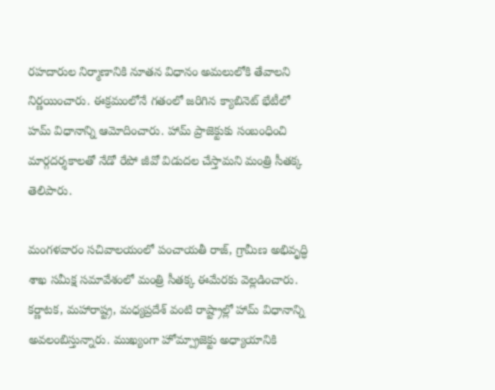రహదారుల నిర్మాణానికి నూతన విధానం అమలులోకి తేవాలని నిర్ణయించారు. ఈక్రమంలోనే గతంలో జరిగిన క్యాబినెట్ భేటీలో హమ్ విధానాన్ని ఆమోదించారు. హామ్ ప్రాజెక్టుకు సంబంధించి మార్గదర్శకాలతో నేడో రేపో జీవో విడుదల చేస్తామని మంత్రి సీతక్క తెలిపారు.

మంగళవారం సచివాలయంలో పంచాయతీ రాజ్, గ్రామీణ అభివృద్ధి శాఖ సమీక్ష సమావేశంలో మంత్రి సీతక్క ఈమేరకు వెల్లడించారు. కర్ణాటక, మహారాష్ట్ర, మధ్యప్రదేశ్ వంటి రాష్ట్రాల్లో హామ్ విధానాన్ని అవలంబిస్తున్నారు. ముఖ్యంగా హోమ్ప్రాజెక్టు అధ్యాయానికి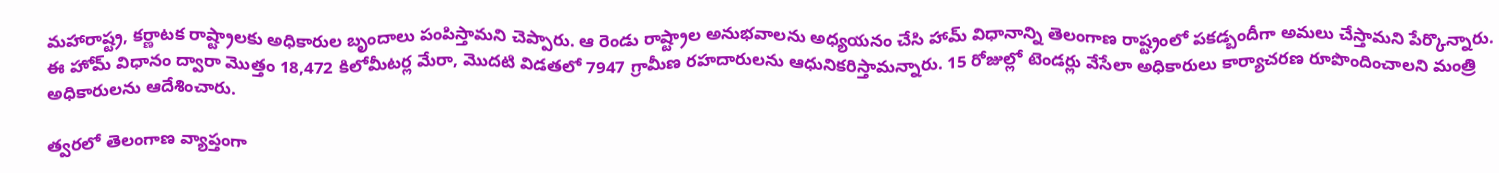మహారాష్ట్ర, కర్ణాటక రాష్ట్రాలకు అధికారుల బృందాలు పంపిస్తామని చెప్పారు. ఆ రెండు రాష్ట్రాల అనుభవాలను అధ్యయనం చేసి హామ్ విధానాన్ని తెలంగాణ రాష్ట్రంలో పకడ్బందీగా అమలు చేస్తామని పేర్కొన్నారు. ఈ హోమ్ విధానం ద్వారా మొత్తం 18,472 కిలోమీటర్ల మేరా, మొదటి విడతలో 7947 గ్రామీణ రహదారులను ఆధునికరిస్తామన్నారు. 15 రోజుల్లో టెండర్లు వేసేలా అధికారులు కార్యాచరణ రూపొందించాలని మంత్రి అధికారులను ఆదేశించారు.

త్వరలో తెలంగాణ వ్యాప్తంగా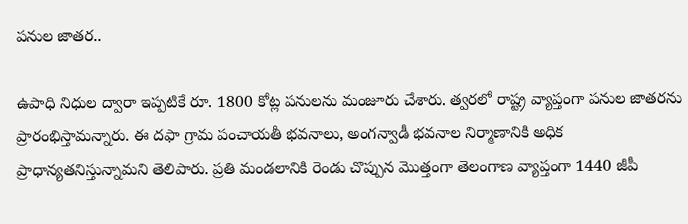పనుల జాతర..

ఉపాధి నిధుల ద్వారా ఇప్పటికే రూ. 1800 కోట్ల పనులను మంజూరు చేశారు. త్వరలో రాష్ట్ర వ్యాప్తంగా పనుల జాతరను ప్రారంభిస్తామన్నారు. ఈ దఫా గ్రామ పంచాయతీ భవనాలు, అంగన్వాడీ భవనాల నిర్మాణానికి అధిక ప్రాధాన్యతనిస్తున్నామని తెలిపారు. ప్రతి మండలానికి రెండు చొప్పున మొత్తంగా తెలంగాణ వ్యాప్తంగా 1440 జీపీ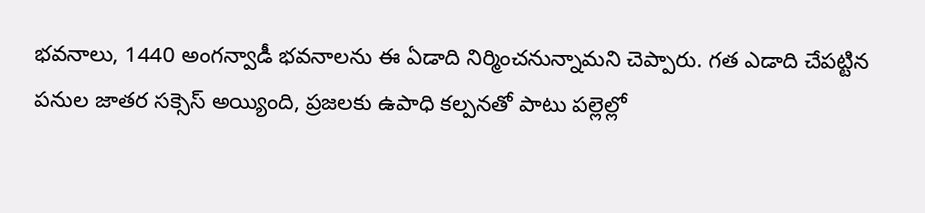భవనాలు, 1440 అంగన్వాడీ భవనాలను ఈ ఏడాది నిర్మించనున్నామని చెప్పారు. గత ఎడాది చేపట్టిన పనుల జాతర సక్సెస్ అయ్యింది, ప్రజలకు ఉపాధి కల్పనతో పాటు పల్లెల్లో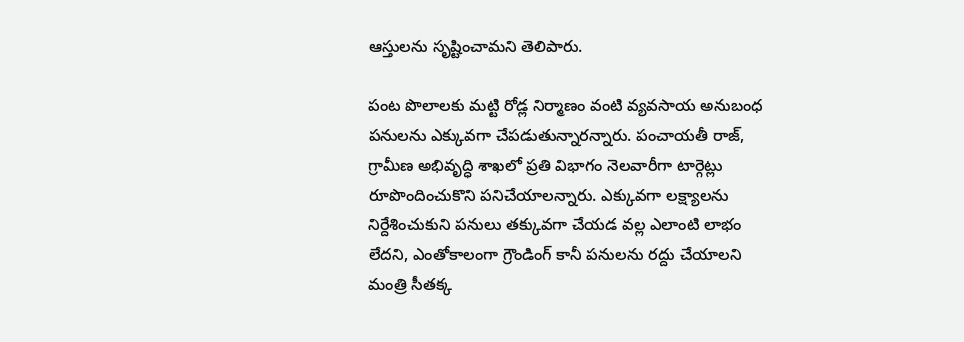ఆస్తులను సృష్టించామని తెలిపారు.

పంట పొలాలకు మట్టి రోడ్ల నిర్మాణం వంటి వ్యవసాయ అనుబంధ పనులను ఎక్కువగా చేపడుతున్నారన్నారు. పంచాయతీ రాజ్, గ్రామీణ అభివృద్ధి శాఖలో ప్రతి విభాగం నెలవారీగా టార్గెట్లు రూపొందించుకొని పనిచేయాలన్నారు. ఎక్కువగా లక్ష్యాలను నిర్దేశించుకుని పనులు తక్కువగా చేయడ వల్ల ఎలాంటి లాభం లేదని, ఎంతోకాలంగా గ్రౌండింగ్ కానీ పనులను రద్దు చేయాలని మంత్రి సీతక్క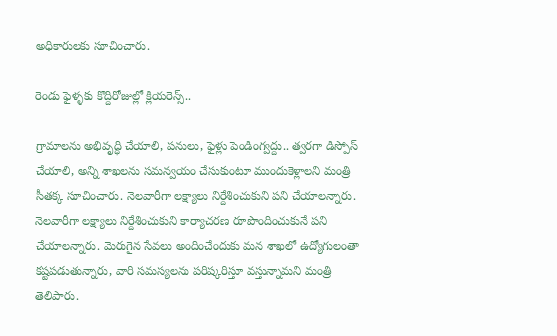అధికారులకు సూచించారు.

రెండు ఫైళ్ళకు కొద్దిరోజుల్లో క్లియరెన్స్..

గ్రామాలను అభివృద్ధి చేయాలి, పనులు, ఫైళ్లు పెండింగ్వద్దు.. త్వరగా డిస్పోస్ చేయాలి, అన్ని శాఖలను సమన్వయం చేసుకుంటూ ముందుకెళ్లాలని మంత్రి సీతక్క సూచించారు. నెలవారీగా లక్ష్యాలు నిర్దేశించుకుని పని చేయాలన్నారు. నెలవారీగా లక్ష్యాలు నిర్దేశించుకుని కార్యాచరణ రూపొందించుకునే పని చేయాలన్నారు. మెరుగైన సేవలు అందించేందుకు మన శాఖలో ఉద్యోగులంతా కష్టపడుతున్నారు, వారి సమస్యలను పరిష్కరిస్తూ వస్తున్నామని మంత్రి తెలిపారు.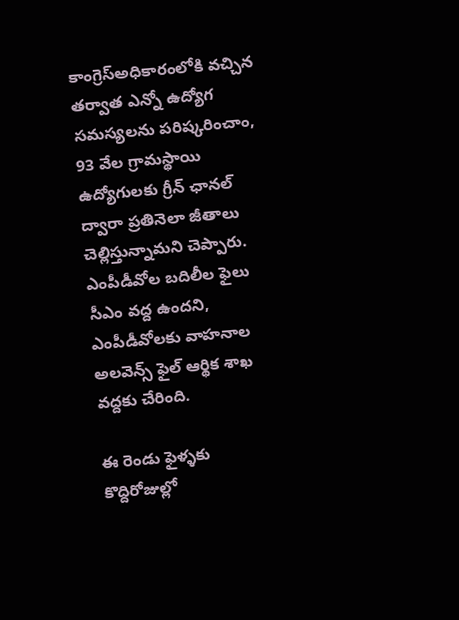కాంగ్రెస్అధికారంలోకి వచ్చిన తర్వాత ఎన్నో ఉద్యోగ సమస్యలను పరిష్కరించాం, 93 వేల గ్రామస్థాయి ఉద్యోగులకు గ్రీన్ ఛానల్ ద్వారా ప్రతినెలా జీతాలు చెల్లిస్తున్నామని చెప్పారు. ఎంపీడీవోల బదిలీల ఫైలు సీఎం వద్ద ఉందని, ఎంపీడీవోలకు వాహనాల అలవెన్స్ ఫైల్ ఆర్థిక శాఖ వద్దకు చేరింది.

ఈ రెండు ఫైళ్ళకు కొద్దిరోజుల్లో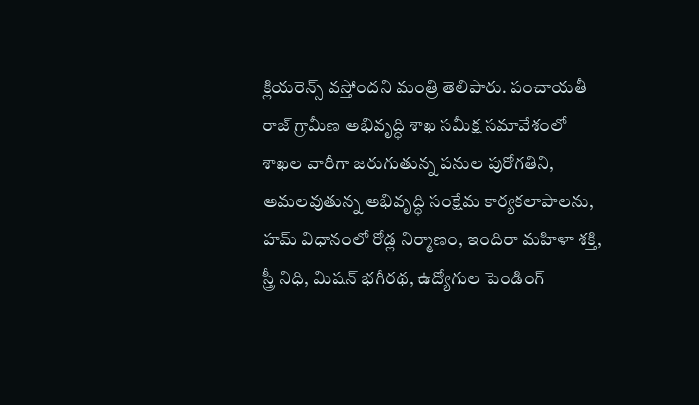క్లియరెన్స్ వస్తోందని మంత్రి తెలిపారు. పంచాయతీ రాజ్ గ్రామీణ అభివృద్ధి శాఖ సమీక్ష సమావేశంలో శాఖల వారీగా జరుగుతున్న పనుల పురోగతిని, అమలవుతున్న అభివృద్ధి సంక్షేమ కార్యకలాపాలను, హమ్ విధానంలో రోడ్ల నిర్మాణం, ఇందిరా మహిళా శక్తి, స్త్రీ నిధి, మిషన్ భగీరథ, ఉద్యోగుల పెండింగ్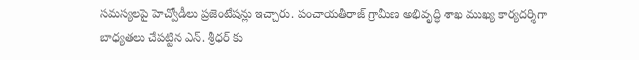సమస్యలపై హెచ్వోడీలు ప్రజెంటేషన్లు ఇచ్చారు. పంచాయతీరాజ్ గ్రామీణ అభివృద్ధి శాఖ ముఖ్య కార్యదర్శిగా బాధ్యతలు చేపట్టిన ఎన్. శ్రీధర్ కు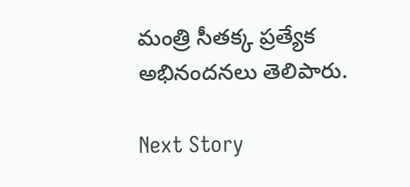మంత్రి సీతక్క ప్రత్యేక అభినందనలు తెలిపారు.

Next Story